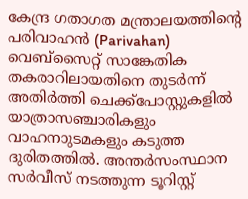കേന്ദ്ര ഗതാഗത മന്ത്രാലയത്തിന്റെ പരിവാഹൻ (Parivahan) വെബ്സൈറ്റ് സാങ്കേതിക തകരാറിലായതിനെ തുടർന്ന് അതിർത്തി ചെക്ക്പോസ്റ്റുകളിൽ യാത്രാസഞ്ചാരികളും വാഹനാുടമകളും കടുത്ത ദുരിതത്തിൽ. അന്തർസംസ്ഥാന സർവീസ് നടത്തുന്ന ടൂറിസ്റ്റ്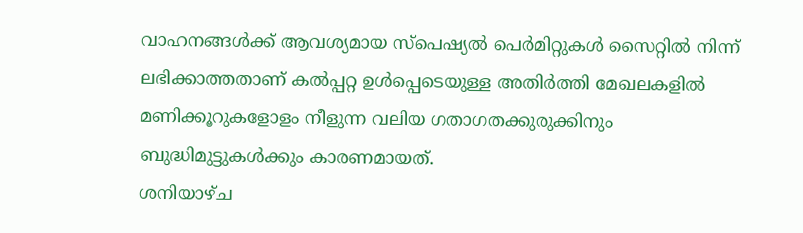വാഹനങ്ങൾക്ക് ആവശ്യമായ സ്പെഷ്യൽ പെർമിറ്റുകൾ സൈറ്റിൽ നിന്ന് ലഭിക്കാത്തതാണ് കൽപ്പറ്റ ഉൾപ്പെടെയുള്ള അതിർത്തി മേഖലകളിൽ മണിക്കൂറുകളോളം നീളുന്ന വലിയ ഗതാഗതക്കുരുക്കിനും ബുദ്ധിമുട്ടുകൾക്കും കാരണമായത്.
ശനിയാഴ്ച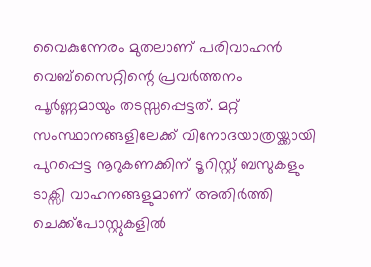വൈകുന്നേരം മുതലാണ് പരിവാഹൻ വെബ്സൈറ്റിന്റെ പ്രവർത്തനം പൂർണ്ണമായും തടസ്സപ്പെട്ടത്. മറ്റ് സംസ്ഥാനങ്ങളിലേക്ക് വിനോദയാത്രയ്ക്കായി പുറപ്പെട്ട നൂറുകണക്കിന് ടൂറിസ്റ്റ് ബസുകളും ടാക്സി വാഹനങ്ങളുമാണ് അതിർത്തി ചെക്ക്പോസ്റ്റുകളിൽ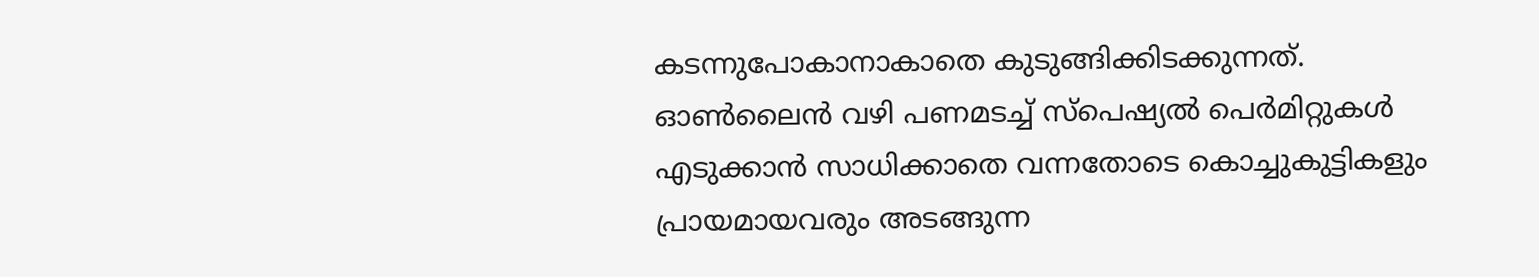കടന്നുപോകാനാകാതെ കുടുങ്ങിക്കിടക്കുന്നത്. ഓൺലൈൻ വഴി പണമടച്ച് സ്പെഷ്യൽ പെർമിറ്റുകൾ എടുക്കാൻ സാധിക്കാതെ വന്നതോടെ കൊച്ചുകുട്ടികളും പ്രായമായവരും അടങ്ങുന്ന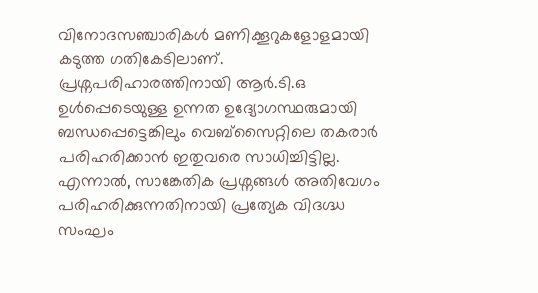വിനോദസഞ്ചാരികൾ മണിക്കൂറുകളോളമായി കടുത്ത ഗതികേടിലാണ്.
പ്രശ്നപരിഹാരത്തിനായി ആർ.ടി.ഒ ഉൾപ്പെടെയുള്ള ഉന്നത ഉദ്യോഗസ്ഥരുമായി ബന്ധപ്പെട്ടെങ്കിലും വെബ്സൈറ്റിലെ തകരാർ പരിഹരിക്കാൻ ഇതുവരെ സാധിച്ചിട്ടില്ല. എന്നാൽ, സാങ്കേതിക പ്രശ്നങ്ങൾ അതിവേഗം പരിഹരിക്കുന്നതിനായി പ്രത്യേക വിദഗ്ദ്ധ സംഘം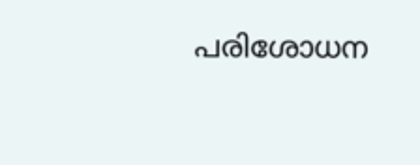പരിശോധന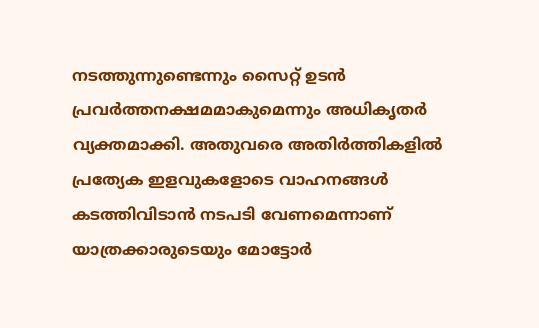നടത്തുന്നുണ്ടെന്നും സൈറ്റ് ഉടൻ പ്രവർത്തനക്ഷമമാകുമെന്നും അധികൃതർ വ്യക്തമാക്കി. അതുവരെ അതിർത്തികളിൽ പ്രത്യേക ഇളവുകളോടെ വാഹനങ്ങൾ കടത്തിവിടാൻ നടപടി വേണമെന്നാണ് യാത്രക്കാരുടെയും മോട്ടോർ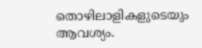തൊഴിലാളികളുടെയും ആവശ്യം.